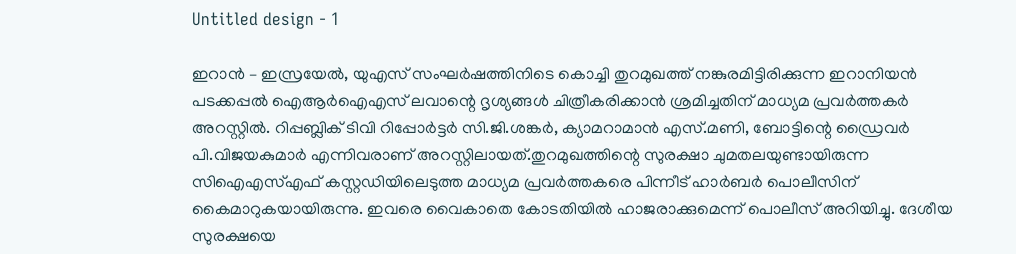Untitled design - 1

ഇറാൻ – ഇസ്രയേൽ, യുഎസ് സംഘർഷത്തിനിടെ കൊച്ചി തുറമുഖത്ത് നങ്കുരമിട്ടിരിക്കുന്ന ഇറാനിയൻ പടക്കപ്പൽ ഐആർഐഎസ് ലവാന്റെ ദൃശ്യങ്ങൾ ചിത്രീകരിക്കാൻ ശ്രമിച്ചതിന് മാധ്യമ പ്രവർത്തകർ അറസ്റ്റിൽ. റിപ്പബ്ലിക് ടിവി റിപ്പോർട്ടർ സി.ജി.ശങ്കർ, ക്യാമറാമാൻ എസ്.മണി, ബോട്ടിന്റെ ഡ്രൈവർ പി.വിജയകുമാർ എന്നിവരാണ് അറസ്റ്റിലായത്.തുറമുഖത്തിന്റെ സുരക്ഷാ ചുമതലയുണ്ടായിരുന്ന സിഐഎസ്എഫ് കസ്റ്റഡിയിലെടുത്ത മാധ്യമ പ്രവർത്തകരെ പിന്നീട് ഹാർബർ പൊലീസിന് കൈമാറുകയായിരുന്നു. ഇവരെ വൈകാതെ കോടതിയിൽ ഹാജരാക്കുമെന്ന് പൊലീസ് അറിയിച്ചു. ദേശീയ സുരക്ഷയെ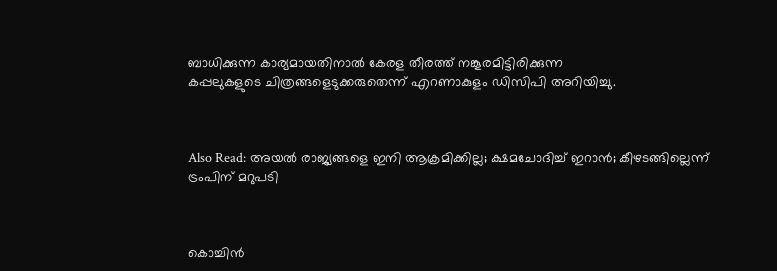ബാധിക്കുന്ന കാര്യമായതിനാൽ കേരള തീരത്ത് നങ്കൂരമിട്ടിരിക്കുന്ന കപ്പലുകളുടെ ‌ചിത്രങ്ങളെടുക്കരുതെന്ന് എറണാകുളം ഡിസിപി അറിയിച്ചു.



Also Read: അയല്‍ രാജ്യങ്ങളെ ഇനി ആക്രമിക്കില്ല; ക്ഷമചോദിച്ച് ഇറാന്‍; കീഴടങ്ങില്ലെന്ന് ട്രംപിന് മറുപടി



കൊച്ചിൻ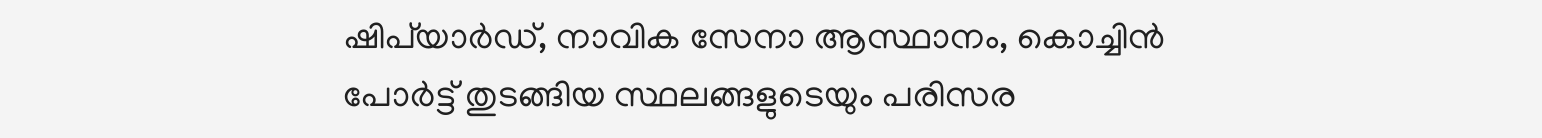ഷിപ്‍യാർഡ്, നാവിക സേനാ ആസ്ഥാനം, കൊച്ചിൻ പോർട്ട് തുടങ്ങിയ സ്ഥലങ്ങളുടെയും പരിസര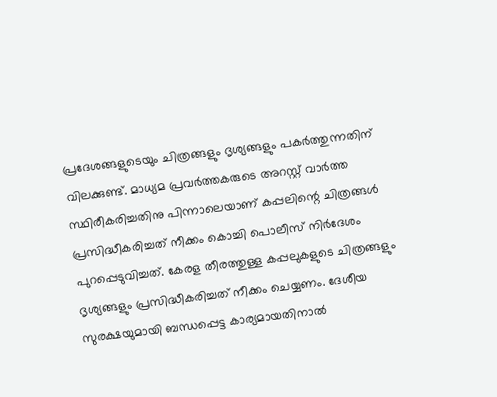പ്രദേശങ്ങളുടെയും ചിത്രങ്ങളും ദൃശ്യങ്ങളും പകർത്തുന്നതിന് വിലക്കുണ്ട്. മാധ്യമ പ്രവർത്തകരുടെ അറസ്റ്റ് വാർത്ത സ്ഥിരീകരിച്ചതിനു പിന്നാലെയാണ് കപ്പലിന്റെ ചിത്രങ്ങൾ പ്രസിദ്ധീകരിച്ചത് നീക്കം കൊച്ചി പൊലീസ് നിർദേശം പുറപ്പെടുവിച്ചത്. കേരള തീരത്തുള്ള കപ്പലുകളുടെ ചിത്രങ്ങളും ദൃശ്യങ്ങളും പ്രസിദ്ധീകരിച്ചത് നീക്കം ചെയ്യണം. ദേശീയ സുരക്ഷയുമായി ബന്ധപ്പെട്ട കാര്യമായതിനാൽ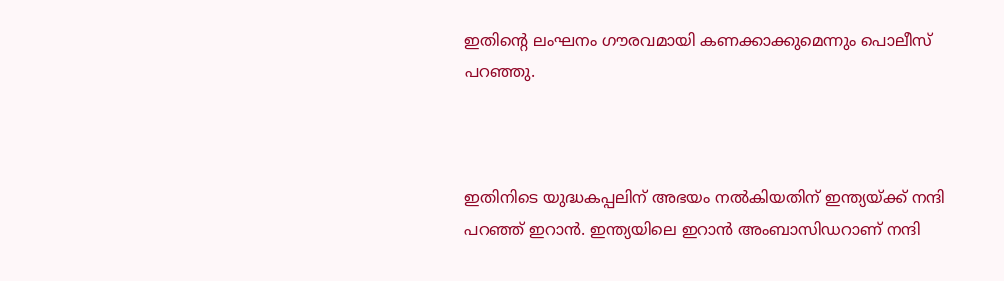ഇതിന്റെ ലംഘനം ഗൗരവമായി കണക്കാക്കുമെന്നും പൊലീസ് പറഞ്ഞു.



ഇതിനിടെ യുദ്ധകപ്പലിന് അഭയം നല്‍കിയതിന് ഇന്ത്യയ്ക്ക് നന്ദി പറഞ്ഞ് ഇറാന്‍. ഇന്ത്യയിലെ ഇറാന്‍ അംബാസിഡറാണ് നന്ദി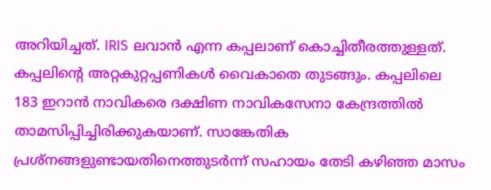അറിയിച്ചത്. IRIS ലവാന്‍ എന്ന കപ്പലാണ് കൊച്ചിതീരത്തുള്ളത്. കപ്പലിന്‍റെ അറ്റകുറ്റപ്പണികള്‍ വൈകാതെ തുടങ്ങും. കപ്പലിലെ 183 ഇറാന്‍ നാവികരെ ദക്ഷിണ നാവികസേനാ കേന്ദ്രത്തില്‍ താമസിപ്പിച്ചിരിക്കുകയാണ്. സാങ്കേതിക പ്രശ്നങ്ങളുണ്ടായതിനെത്തുടര്‍ന്ന് സഹായം തേടി കഴിഞ്ഞ മാസം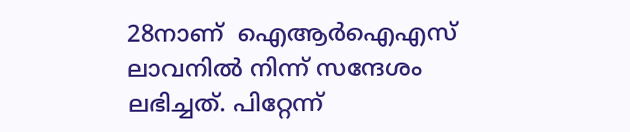28നാണ്  ഐആര്‍ഐഎസ് ലാവനില്‍ നിന്ന് സന്ദേശം ലഭിച്ചത്. പിറ്റേന്ന്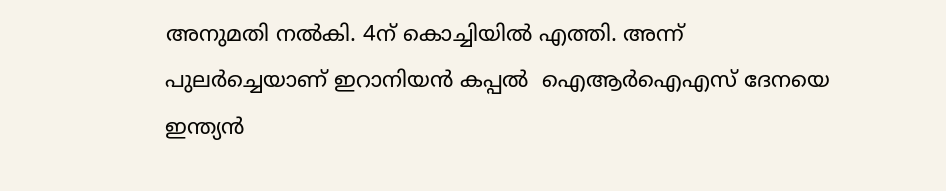അനുമതി നല്‍കി. 4ന് കൊച്ചിയില്‍ എത്തി. അന്ന് പുലര്‍ച്ചെയാണ് ഇറാനിയന്‍ കപ്പല്‍  ഐആര്‍ഐഎസ് ദേനയെ ഇന്ത്യന്‍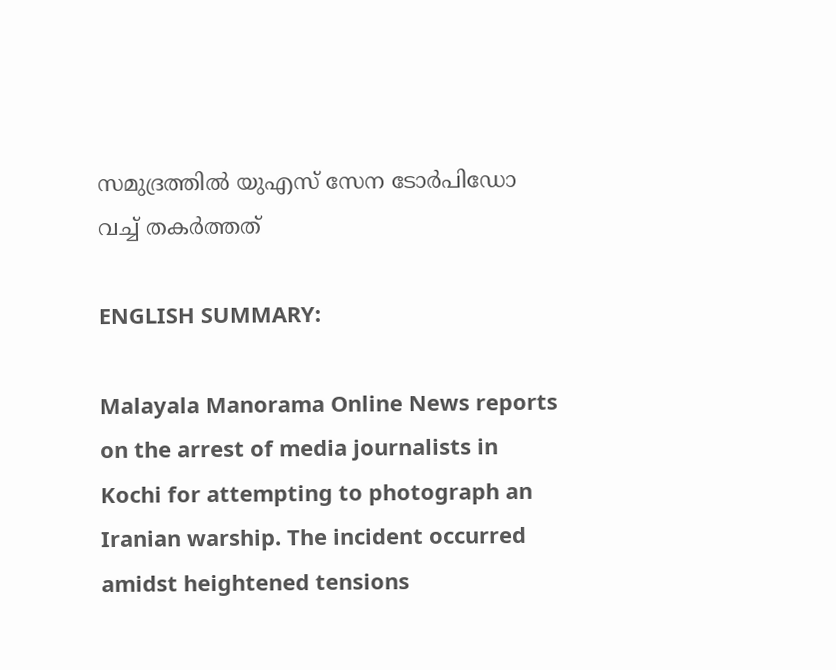സമുദ്രത്തില്‍ യുഎസ് സേന ടോര്‍പിഡോ വച്ച് തകര്‍ത്തത്

ENGLISH SUMMARY:

Malayala Manorama Online News reports on the arrest of media journalists in Kochi for attempting to photograph an Iranian warship. The incident occurred amidst heightened tensions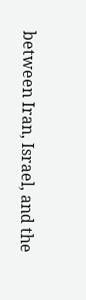between Iran, Israel, and the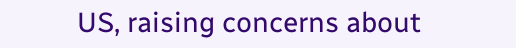US, raising concerns about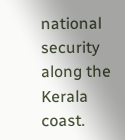national security along the Kerala coast.